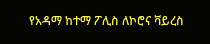የአዳማ ከተማ ፖሊስ ለኮሮና ቫይረስ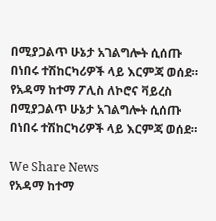በሚያጋልጥ ሁኔታ አገልግሎት ሲሰጡ በነበሩ ተሽከርካሪዎች ላይ እርምጃ ወሰደ። የአዳማ ከተማ ፖሊስ ለኮሮና ቫይረስ በሚያጋልጥ ሁኔታ አገልግሎት ሲሰጡ በነበሩ ተሽከርካሪዎች ላይ እርምጃ ወሰደ።

We Share News
የአዳማ ከተማ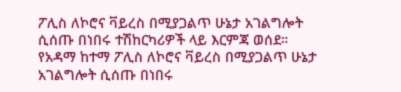ፖሊስ ለኮሮና ቫይረስ በሚያጋልጥ ሁኔታ አገልግሎት ሲሰጡ በነበሩ ተሽከርካሪዎች ላይ እርምጃ ወሰደ። የአዳማ ከተማ ፖሊስ ለኮሮና ቫይረስ በሚያጋልጥ ሁኔታ አገልግሎት ሲሰጡ በነበሩ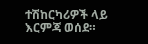ተሽከርካሪዎች ላይ እርምጃ ወሰደ።